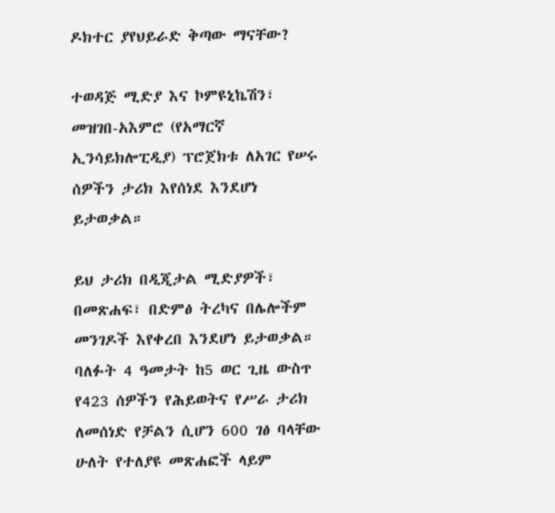ዶክተር ያየህይራድ ቅጣው ማናቸው?

ተወዳጅ ሚድያ እና ኮምዩኒኬሽን፣ መዝገበ-አእምሮ (የአማርኛ ኢንሳይክሎፒዲያ) ፕሮጀክቱ ለአገር የሠሩ ሰዎችን ታሪክ እየሰነደ እንደሆነ ይታወቃል።

ይህ ታሪክ በዲጂታል ሚድያዎች፣ በመጽሐፍ፣ በድምፅ ትረካና በሌሎችም መንገዶች እየቀረበ እንደሆነ ይታወቃል። ባለፉት 4 ዓመታት ከ5 ወር ጊዜ ውስጥ የ423 ሰዎችን የሕይወትና የሥራ ታሪክ ለመሰነድ የቻልን ሲሆን 600 ገፅ ባላቸው ሁለት የተለያዩ መጽሐፎች ላይም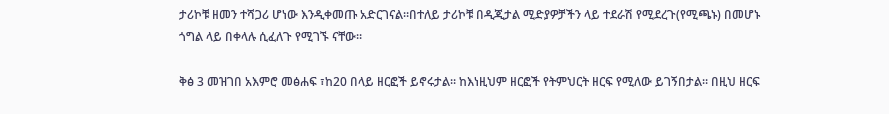ታሪኮቹ ዘመን ተሻጋሪ ሆነው እንዲቀመጡ አድርገናል።በተለይ ታሪኮቹ በዲጂታል ሚድያዎቻችን ላይ ተደራሽ የሚደረጉ(የሚጫኑ) በመሆኑ ጎግል ላይ በቀላሉ ሲፈለጉ የሚገኙ ናቸው።

ቅፅ 3 መዝገበ አእምሮ መፅሐፍ ፣ከ20 በላይ ዘርፎች ይኖሩታል። ከእነዚህም ዘርፎች የትምህርት ዘርፍ የሚለው ይገኝበታል። በዚህ ዘርፍ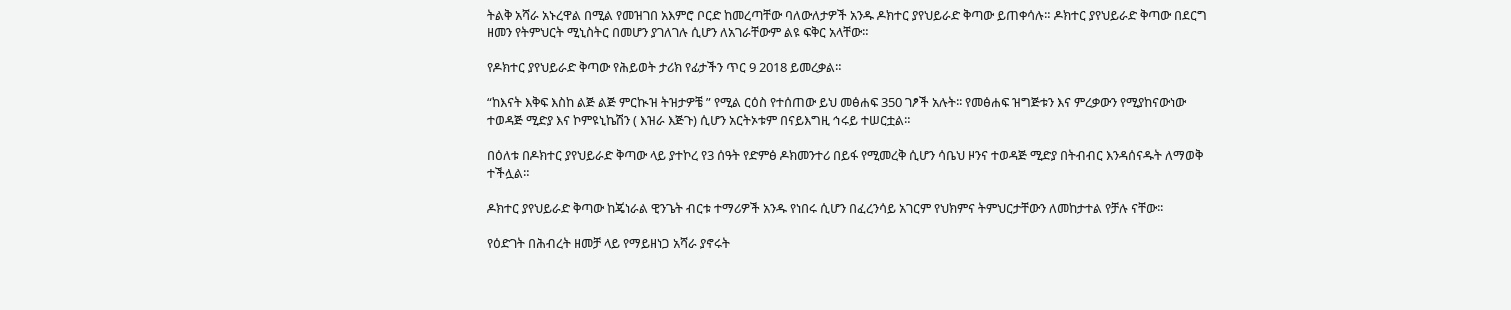ትልቅ አሻራ አኑረዋል በሚል የመዝገበ አእምሮ ቦርድ ከመረጣቸው ባለውለታዎች አንዱ ዶክተር ያየህይራድ ቅጣው ይጠቀሳሉ። ዶክተር ያየህይራድ ቅጣው በደርግ ዘመን የትምህርት ሚኒስትር በመሆን ያገለገሉ ሲሆን ለአገራቸውም ልዩ ፍቅር አላቸው።

የዶክተር ያየህይራድ ቅጣው የሕይወት ታሪክ የፊታችን ጥር 9 2018 ይመረቃል።

“ከእናት እቅፍ እስከ ልጅ ልጅ ምርኲዝ ትዝታዎቼ ” የሚል ርዕስ የተሰጠው ይህ መፅሐፍ 350 ገፆች አሉት፡፡ የመፅሐፍ ዝግጅቱን እና ምረቃውን የሚያከናውነው ተወዳጅ ሚድያ እና ኮምዩኒኬሽን ( እዝራ እጅጉ) ሲሆን አርትኦቱም በናይእግዚ ኅሩይ ተሠርቷል።

በዕለቱ በዶክተር ያየህይራድ ቅጣው ላይ ያተኮረ የ3 ሰዓት የድምፅ ዶክመንተሪ በይፋ የሚመረቅ ሲሆን ሳቤህ ዞንና ተወዳጅ ሚድያ በትብብር እንዳሰናዱት ለማወቅ ተችሏል።

ዶክተር ያየህይራድ ቅጣው ከጄነራል ዊንጌት ብርቱ ተማሪዎች አንዱ የነበሩ ሲሆን በፈረንሳይ አገርም የህክምና ትምህርታቸውን ለመከታተል የቻሉ ናቸው፡፡

የዕድገት በሕብረት ዘመቻ ላይ የማይዘነጋ አሻራ ያኖሩት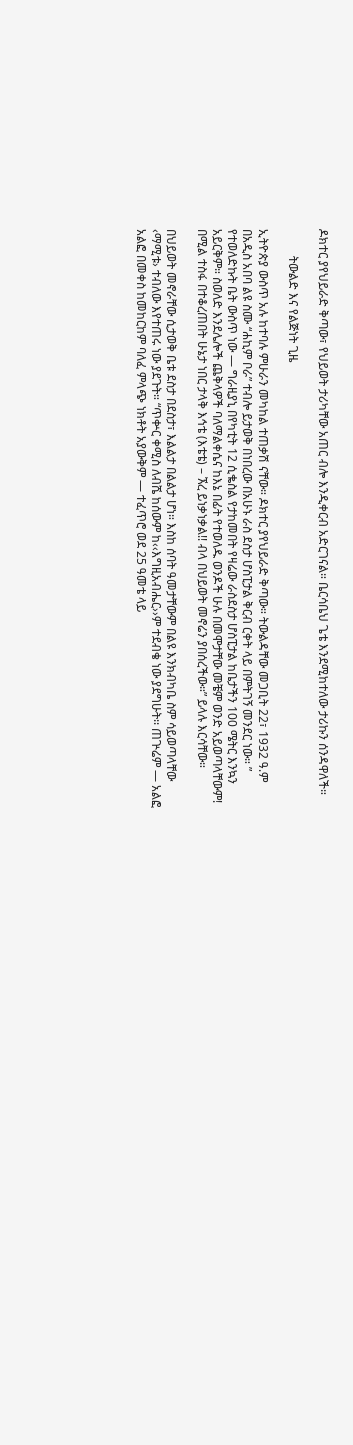ዶክተር ያየህይራድ ቅጣው፣ የህይወት ታሪካቸው አጠር ብሎ እንዲቀርብ አድርገናል። ቤርሳቤህ ጌቴ እንደሚከተለው ታሪኩን ሰንዳዋለች።

         ትውልድ እና የልጅነት ጊዜ

ኢትዮጵያ ውስጥ አሉ ከተባሉ ምሁራን መካከል ተጠቃሽ ናቸው። ዶክተር ያየህይራድ ቅጣው። ትውልዳቸው መጋቢት 22፣ 1932 ዓ.ም በአዲስ አበባ ልዩ ስሙ “ሐኪም ቦራ” ተብሎ ይታወቅ በነበረው በአሁኑ ራስ ደስታ ሆስፒታል ቅርብ ርቀት ላይ በምትገኝ መንደር ነው። ” የተወለድኩት ቤት ውስጥ ነው — ግራዚያኒ በየካቲት 12 ሲቈስል የታከመበት የዛሬው ራስደስታ ሆስፒታል ከቤታችን 100 ሜትር እንኳን አይርቅም። ስወለድ እንደሌሎች ጨቅላዎች ባለማልቀሴና ከእኔ በፊት የተወለዱ ወንዶች ሁሉ በመሞታቸው መቼም ወንድ አይወጣላቸውም! በሚል ተስፋ በተቆረጠበት ሁኔታ ነበር ታላቅ እኅቴ (እቴቴ) – ኧረ ይነቃነቃል!! ብላ በህይወት መኖሬን ያበሰረችው።” ይላሉ እርሳቸው።

በህይወት መኖራቸው ሲታወቅ ቤቱ ደስታ በደስታ፣ እልልታ በልልታ ሆነ። እስከ ሰባት ዓመታቸውም በልዩ እንክብካቤ ስም ሳይወጣላቸው ‹ማሚቱ› ተብለው እየተጠሩ ነው ያደጉት። “ጥቍር ቀሚስ ለብሼ ከሰውም ከ‹‹እግዚአብሔር››ም ተደብቄ ነው ያደግሁት፡፡ ጠጕሬም — አልፎ አልፎ በመቀስ ከመከርከም ባለፈ ምላጭ ነክቶት አያውቅም — ተፈጥሮ ወደ 25 ዓመቴ ላይ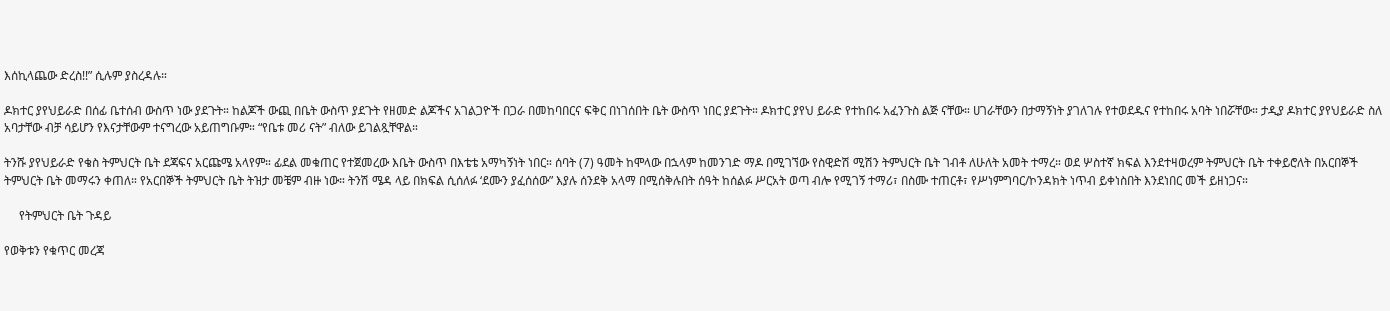እሰኪላጨው ድረስ!!” ሲሉም ያስረዳሉ።

ዶክተር ያየህይራድ በሰፊ ቤተሰብ ውስጥ ነው ያደጉት። ከልጆች ውጪ በቤት ውስጥ ያደጉት የዘመድ ልጆችና አገልጋዮች በጋራ በመከባበርና ፍቅር በነገሰበት ቤት ውስጥ ነበር ያደጉት። ዶክተር ያየህ ይራድ የተከበሩ አፈንጉስ ልጅ ናቸው። ሀገራቸውን በታማኝነት ያገለገሉ የተወደዱና የተከበሩ አባት ነበሯቸው። ታዲያ ዶክተር ያየህይራድ ስለ አባታቸው ብቻ ሳይሆን የእናታቸውም ተናግረው አይጠግቡም። “የቤቱ መሪ ናት” ብለው ይገልጿቸዋል።

ትንሹ ያየህይራድ የቄስ ትምህርት ቤት ደጃፍና አርጩሜ አላየም። ፊደል መቁጠር የተጀመረው እቤት ውስጥ በእቴቴ አማካኝነት ነበር። ሰባት (7) ዓመት ከሞላው በኋላም ከመንገድ ማዶ በሚገኘው የስዊድሽ ሚሽን ትምህርት ቤት ገብቶ ለሁለት አመት ተማረ። ወደ ሦስተኛ ክፍል እንደተዛወረም ትምህርት ቤት ተቀይሮለት በአርበኞች ትምህርት ቤት መማሩን ቀጠለ። የአርበኞች ትምህርት ቤት ትዝታ መቼም ብዙ ነው። ትንሽ ሜዳ ላይ በክፍል ሲሰለፉ ‘ደሙን ያፈሰሰው” እያሉ ሰንደቅ አላማ በሚሰቅሉበት ሰዓት ከሰልፉ ሥርአት ወጣ ብሎ የሚገኝ ተማሪ፣ በስሙ ተጠርቶ፣ የሥነምግባር/ኮንዳክት ነጥብ ይቀነስበት እንደነበር መች ይዘነጋና።

     የትምህርት ቤት ጉዳይ

የወቅቱን የቁጥር መረጃ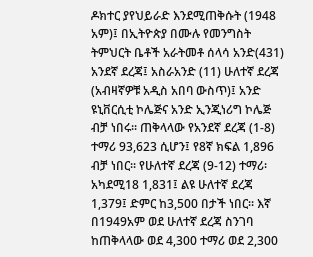ዶክተር ያየህይራድ እንደሚጠቅሱት (1948 አም)፤ በኢትዮጵያ በሙሉ የመንግስት ትምህርት ቤቶች አራትመቶ ሰላሳ አንድ(431) አንደኛ ደረጃ፤ አስራአንድ (11) ሁለተኛ ደረጃ (አብዛኛዎቹ አዲስ አበባ ውስጥ)፤ አንድ ዩኒቨርሲቲ ኮሌጅና አንድ ኢንጂነሪግ ኮሌጅ ብቻ ነበሩ፡፡ ጠቅላላው የአንደኛ ደረጃ (1-8) ተማሪ 93,623 ሲሆን፤ የ8ኛ ክፍል 1,896 ብቻ ነበር፡፡ የሁለተኛ ደረጃ (9-12) ተማሪ፡ አካደሚ18 1,831፤ ልዩ ሁለተኛ ደረጃ 1,379፤ ድምር ከ3,500 በታች ነበር፡፡ እኛ በ1949አም ወደ ሁለተኛ ደረጃ ስንገባ ከጠቅላላው ወደ 4,300 ተማሪ ወደ 2,300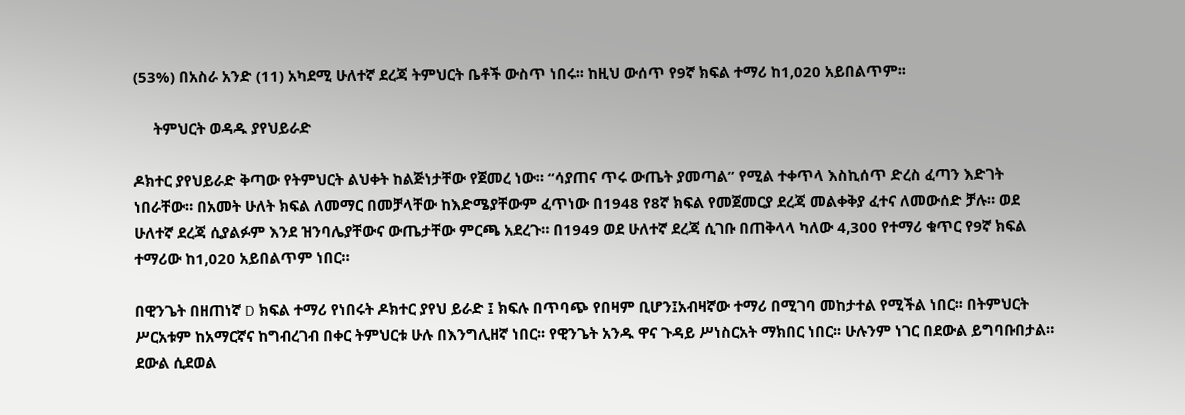(53%) በአስራ አንድ (11) አካደሚ ሁለተኛ ደረጃ ትምህርት ቤቶች ውስጥ ነበሩ፡፡ ከዚህ ውሰጥ የ9ኛ ክፍል ተማሪ ከ1,020 አይበልጥም፡፡

     ትምህርት ወዳዱ ያየህይራድ

ዶክተር ያየህይራድ ቅጣው የትምህርት ልህቀት ከልጅነታቸው የጀመረ ነው። “ሳያጠና ጥሩ ውጤት ያመጣል” የሚል ተቀጥላ እስኪሰጥ ድረስ ፈጣን እድገት ነበራቸው። በአመት ሁለት ክፍል ለመማር በመቻላቸው ከእድሜያቸውም ፈጥነው በ1948 የ8ኛ ክፍል የመጀመርያ ደረጃ መልቀቅያ ፈተና ለመውሰድ ቻሉ። ወደ ሁለተኛ ደረጃ ሲያልፉም እንደ ዝንባሌያቸውና ውጤታቸው ምርጫ አደረጉ። በ1949 ወደ ሁለተኛ ደረጃ ሲገቡ በጠቅላላ ካለው 4,300 የተማሪ ቁጥር የ9ኛ ክፍል ተማሪው ከ1,020 አይበልጥም ነበር።

በዊንጌት በዘጠነኛ D ክፍል ተማሪ የነበሩት ዶክተር ያየህ ይራድ ፤ ክፍሉ በጥባጭ የበዛም ቢሆን፤አብዛኛው ተማሪ በሚገባ መከታተል የሚችል ነበር፡፡ በትምህርት ሥርአቱም ከአማርኛና ከግብረገብ በቀር ትምህርቱ ሁሉ በእንግሊዘኛ ነበር፡፡ የዊንጌት አንዱ ዋና ጉዳይ ሥነስርአት ማክበር ነበር፡፡ ሁሉንም ነገር በደውል ይግባቡበታል። ደውል ሲደወል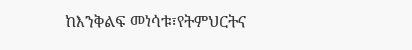ከእንቅልፍ መነሳቱ፣የትምህርትና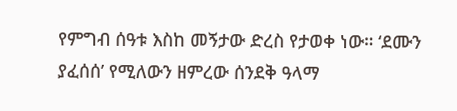የምግብ ሰዓቱ እስከ መኝታው ድረስ የታወቀ ነው። ‘ደሙን ያፈሰሰ’ የሚለውን ዘምረው ሰንደቅ ዓላማ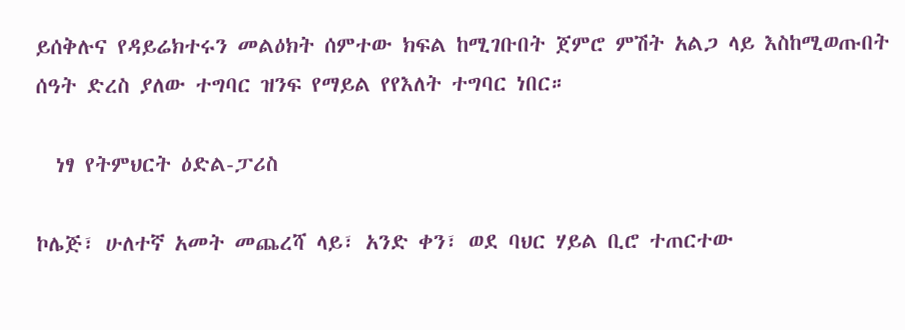ይሰቅሉና የዳይሬክተሩን መልዕክት ሰምተው ክፍል ከሚገቡበት ጀምሮ ምሽት አልጋ ላይ እስከሚወጡበት ሰዓት ድረስ ያለው ተግባር ዝንፍ የማይል የየእለት ተግባር ነበር።

  ነፃ የትምህርት ዕድል-ፓሪስ

ኮሌጅ፣ ሁለተኛ አመት መጨረሻ ላይ፣ አንድ ቀን፣ ወደ ባህር ሃይል ቢሮ ተጠርተው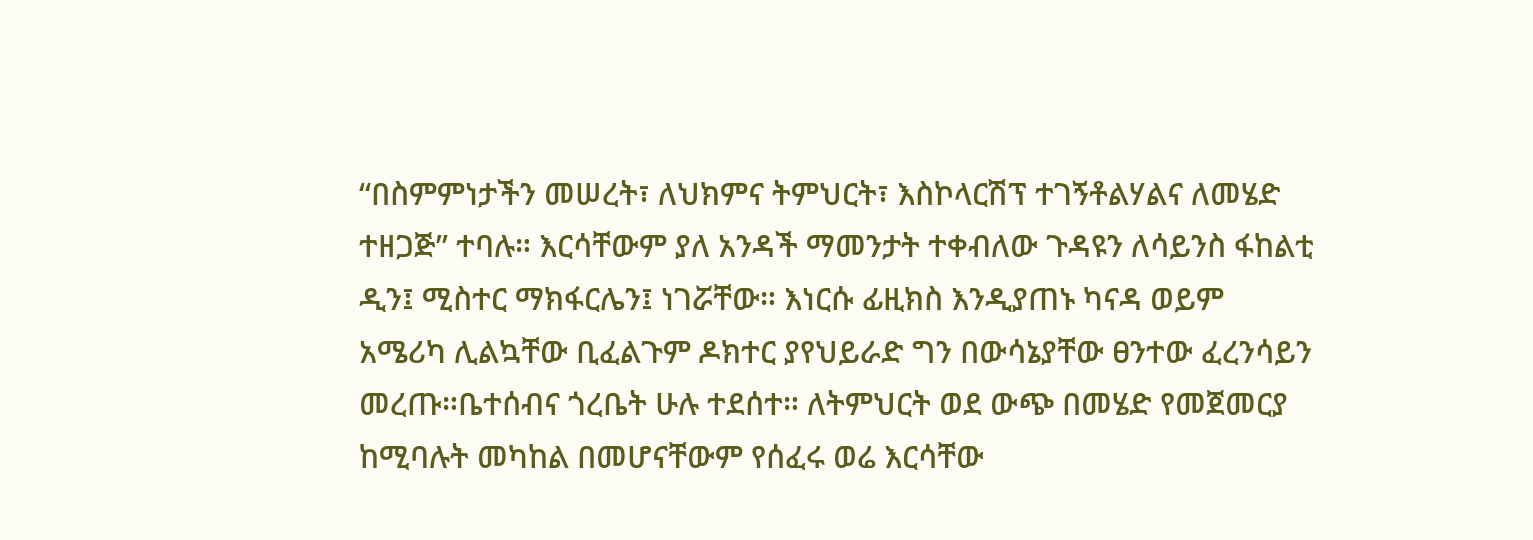“በስምምነታችን መሠረት፣ ለህክምና ትምህርት፣ እስኮላርሽፕ ተገኝቶልሃልና ለመሄድ ተዘጋጅ” ተባሉ። እርሳቸውም ያለ አንዳች ማመንታት ተቀብለው ጉዳዩን ለሳይንስ ፋከልቲ ዲን፤ ሚስተር ማክፋርሌን፤ ነገሯቸው። እነርሱ ፊዚክስ እንዲያጠኑ ካናዳ ወይም አሜሪካ ሊልኳቸው ቢፈልጉም ዶክተር ያየህይራድ ግን በውሳኔያቸው ፀንተው ፈረንሳይን መረጡ።ቤተሰብና ጎረቤት ሁሉ ተደሰተ። ለትምህርት ወደ ውጭ በመሄድ የመጀመርያ ከሚባሉት መካከል በመሆናቸውም የሰፈሩ ወሬ እርሳቸው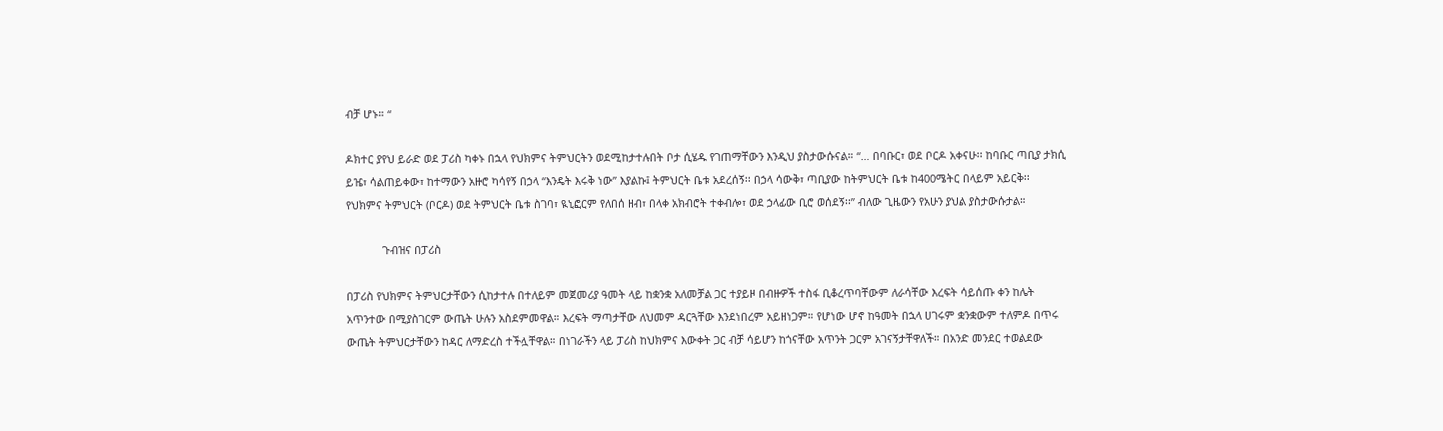ብቻ ሆኑ። “

ዶክተር ያየህ ይራድ ወደ ፓሪስ ካቀኑ በኋላ የህክምና ትምህርትን ወደሚከታተሉበት ቦታ ሲሄዱ የገጠማቸውን እንዲህ ያስታውሱናል። “… በባቡር፣ ወደ ቦርዶ አቀናሁ፡፡ ከባቡር ጣቢያ ታክሲ ይዤ፣ ሳልጠይቀው፣ ከተማውን አዙሮ ካሳየኝ በኃላ “እንዴት እሩቅ ነው” እያልኩ፤ ትምህርት ቤቱ አደረሰኝ፡፡ በኃላ ሳውቅ፣ ጣቢያው ከትምህርት ቤቱ ከ400ሜትር በላይም አይርቅ፡፡ የህክምና ትምህርት (ቦርዶ) ወደ ትምህርት ቤቱ ስገባ፣ ዪኒፎርም የለበሰ ዘብ፣ በላቀ አክብሮት ተቀብሎ፣ ወደ ኃላፊው ቢሮ ወሰደኝ፡፡” ብለው ጊዜውን የአሁን ያህል ያስታውሱታል።

            ጉብዝና በፓሪስ

በፓሪስ የህክምና ትምህርታቸውን ሲከታተሉ በተለይም መጀመሪያ ዓመት ላይ ከቋንቋ አለመቻል ጋር ተያይዞ በብዙዎች ተስፋ ቢቆረጥባቸውም ለራሳቸው እረፍት ሳይሰጡ ቀን ከሌት አጥንተው በሚያስገርም ውጤት ሁሉን አስደምመዋል። እረፍት ማጣታቸው ለህመም ዳርጓቸው እንደነበረም አይዘነጋም። የሆነው ሆኖ ከዓመት በኋላ ሀገሩም ቋንቋውም ተለምዶ በጥሩ ውጤት ትምህርታቸውን ከዳር ለማድረስ ተችሏቸዋል። በነገራችን ላይ ፓሪስ ከህክምና እውቀት ጋር ብቻ ሳይሆን ከጎናቸው አጥንት ጋርም አገናኝታቸዋለች። በአንድ መንደር ተወልደው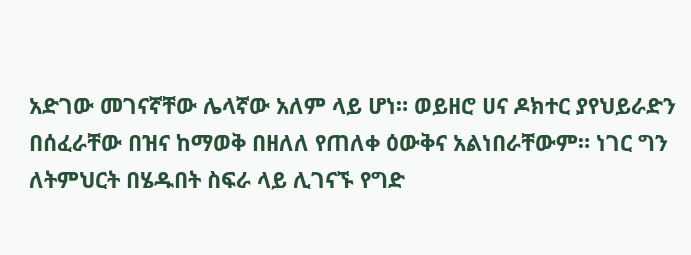አድገው መገናኛቸው ሌላኛው አለም ላይ ሆነ። ወይዘሮ ሀና ዶክተር ያየህይራድን በሰፈራቸው በዝና ከማወቅ በዘለለ የጠለቀ ዕውቅና አልነበራቸውም። ነገር ግን ለትምህርት በሄዱበት ስፍራ ላይ ሊገናኙ የግድ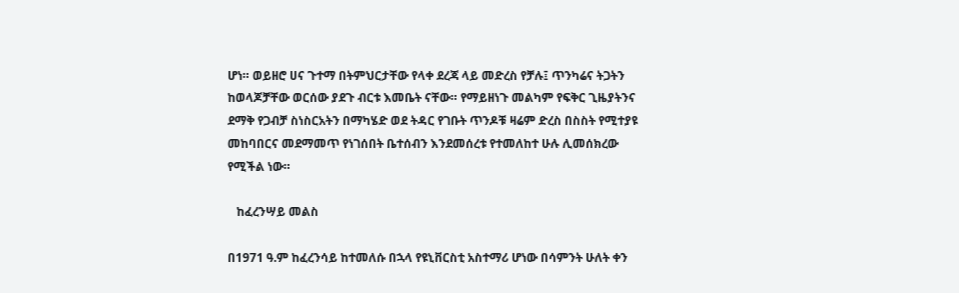ሆነ። ወይዘሮ ሀና ጉተማ በትምህርታቸው የላቀ ደረጃ ላይ መድረስ የቻሉ፤ ጥንካሬና ትጋትን ከወላጆቻቸው ወርሰው ያደጉ ብርቱ እመቤት ናቸው። የማይዘነጉ መልካም የፍቅር ጊዜያትንና ደማቅ የጋብቻ ስነስርአትን በማካሄድ ወደ ትዳር የገቡት ጥንዶቹ ዛሬም ድረስ በስስት የሚተያዩ መከባበርና መደማመጥ የነገሰበት ቤተሰብን እንደመሰረቱ የተመለከተ ሁሉ ሊመሰክረው የሚችል ነው።

   ከፈረንሣይ መልስ

በ1971 ዓ.ም ከፈረንሳይ ከተመለሱ በኋላ የዩኒቨርስቲ አስተማሪ ሆነው በሳምንት ሁለት ቀን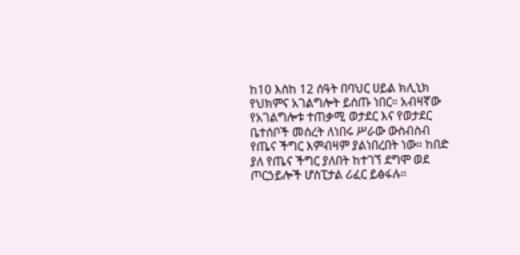ከ10 እስከ 12 ሰዓት በባህር ሀይል ክሊኒክ የህክምና አገልግሎት ይሰጡ ነበር። አብዛኛው የአገልግሎቱ ተጠቃሚ ወታደር እና የወታደር ቤተሰቦች መሰረት ለነበሩ ሥራው ውስብስብ የጤና ችግር እምብዛም ያልነበረበት ነው። ከበድ ያለ የጤና ችግር ያለበት ከተገኘ ደግሞ ወደ ጦርኃይሎች ሆስፒታል ሪፈር ይፅፋሉ።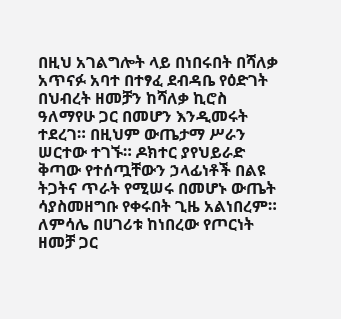በዚህ አገልግሎት ላይ በነበሩበት በሻለቃ አጥናፉ አባተ በተፃፈ ደብዳቤ የዕድገት በህብረት ዘመቻን ከሻለቃ ኪሮስ ዓለማየሁ ጋር በመሆን እንዲመሩት ተደረገ። በዚህም ውጤታማ ሥራን ሠርተው ተገኙ። ዶክተር ያየህይራድ ቅጣው የተሰጧቸውን ኃላፊነቶች በልዩ ትጋትና ጥራት የሚሠሩ በመሆኑ ውጤት ሳያስመዘግቡ የቀሩበት ጊዜ አልነበረም። ለምሳሌ በሀገሪቱ ከነበረው የጦርነት ዘመቻ ጋር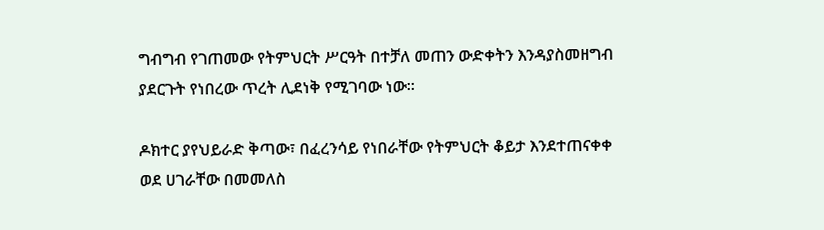ግብግብ የገጠመው የትምህርት ሥርዓት በተቻለ መጠን ውድቀትን እንዳያስመዘግብ ያደርጉት የነበረው ጥረት ሊደነቅ የሚገባው ነው።

ዶክተር ያየህይራድ ቅጣው፣ በፈረንሳይ የነበራቸው የትምህርት ቆይታ እንደተጠናቀቀ ወደ ሀገራቸው በመመለስ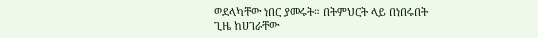ወደላካቸው ነበር ያመሩት። በትምህርት ላይ በነበሩበት ጊዜ ከሀገራቸው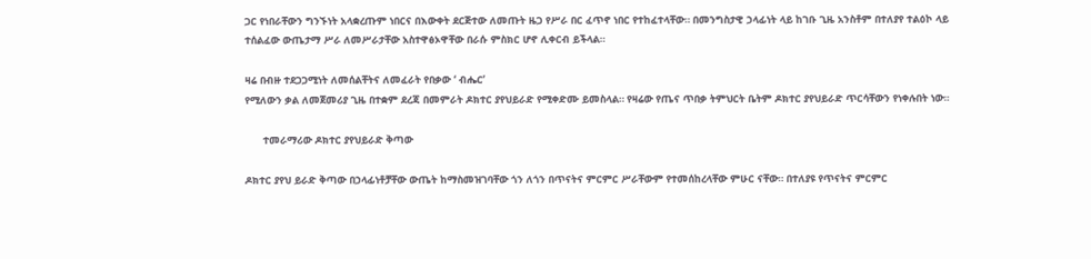ጋር የነበራቸውን ግንኙነት አላቋረጡም ነበርና በእውቀት ደርጅተው ለመጡት ዜጋ የሥራ በር ፈጥኖ ነበር የተከፈተላቸው። በመንግስታዊ ኃላፊነት ላይ ከገቡ ጊዜ አንስቶም በተለያየ ተልዕኮ ላይ ተሰልፈው ውጤታማ ሥራ ለመሥራታቸው አስተዋፅኦዋቸው በራሱ ምስክር ሆኖ ሊቀርብ ይችላል።

ዛሬ በብዙ ተደጋጋሚነት ለመሰልቸትና ለመፈራት የበቃው ‘ ብሔር’
የሚለውን ቃል ለመጀመሪያ ጊዜ በተቋም ደረጃ በመምራት ዶክተር ያየህይራድ የሚቀድሙ ይመስላል። የዛሬው የጤና ጥበቃ ትምህርት ቤትም ዶክተር ያየህይራድ ጥርሳቸውን የነቀሉበት ነው።

      ተመራማሪው ዶክተር ያየህይራድ ቅጣው

ዶክተር ያየህ ይራድ ቅጣው በኃላፊነቶቻቸው ውጤት ከማስመዝገባቸው ጎን ለጎን በጥናትና ምርምር ሥራቸውም የተመሰከረላቸው ምሁር ናቸው። በተለያዩ የጥናትና ምርምር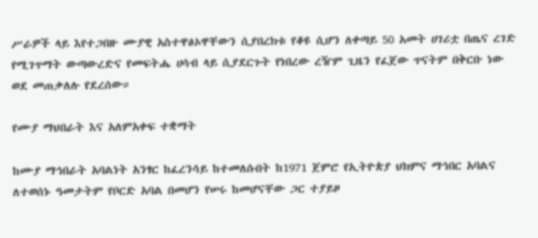ሥራዎች ላይ እየተጋበዙ ሙያዊ አስተዋፅኦዋቸውን ሲያበረክቱ የቆዩ ሲሆን ለቀጣይ 50 አመት ሀገሪቷ በጤና ረገድ የሚገጥማት ውጣውረድና የመፍትሔ ሀሳብ ላይ ሲያደርጉት የነበረው ረዥም ጊዜን የፈጀው ጥናትም በቅርቡ ነው ወደ መጠቃለሉ የደረሰው።

የሙያ ማህበራት እና አለምአቀፍ ተቋማት

ከሙያ ማኅበራት አባልነት አንፃር ከፈረንሳይ ከተመለሱበት ከ1971 ጀምሮ የኢትዮጵያ ህክምና ማኅበር አባልና ለተወሰኑ ዓመታትም የቦርድ አባል በመሆን የሠሩ ከመሆናቸው ጋር ተያይዞ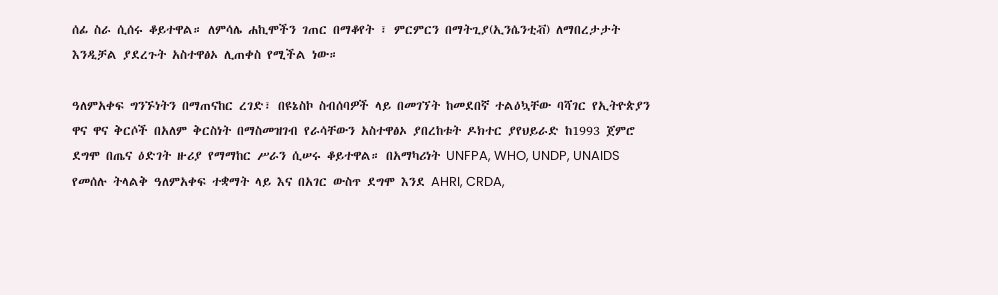ሰፊ ስራ ሲሰሩ ቆይተዋል። ለምሳሌ ሐኪሞችን ገጠር በማቆየት ፣ ምርምርን በማትጊያ(ኢንሴንቲቭ) ለማበረታታት እንዲቻል ያደረጉት አስተዋፅኦ ሊጠቀስ የሚችል ነው።

ዓለምአቀፍ ግንኙነትን በማጠናከር ረገድ፣ በዩኔስኮ ስብሰባዎች ላይ በመገኘት ከመደበኛ ተልዕኳቸው ባሻገር የኢትዮጵያን ዋና ዋና ቅርሶች በአለም ቅርስነት በማስመዝገብ የራሳቸውን አስተዋፅኦ ያበረከቱት ዶክተር ያየህይራድ ከ1993 ጀምሮ ደግሞ በጤና ዕድገት ዙሪያ የማማከር ሥራን ሲሠሩ ቆይተዋል። በአማካሪነት UNFPA, WHO, UNDP, UNAIDS የመሰሉ ትላልቅ ዓለምአቀፍ ተቋማት ላይ እና በአገር ውስጥ ደግሞ እንደ AHRI, CRDA,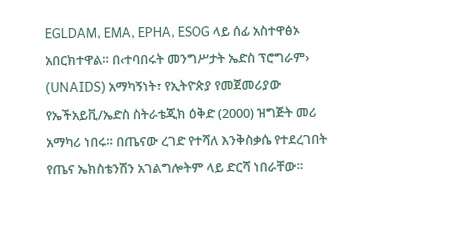EGLDAM, EMA, EPHA, ESOG ላይ ሰፊ አስተዋፅኦ አበርክተዋል። በ‹ተባበሩት መንግሥታት ኤድስ ፕሮግራም› (UNAIDS) አማካኝነት፣ የኢትዮጵያ የመጀመሪያው የኤችአይቪ/ኤድስ ስትራቴጂክ ዕቅድ (2000) ዝግጅት መሪ አማካሪ ነበሩ። በጤናው ረገድ የተሻለ እንቅስቃሴ የተደረገበት የጤና ኤክስቴንሽን አገልግሎትም ላይ ድርሻ ነበራቸው።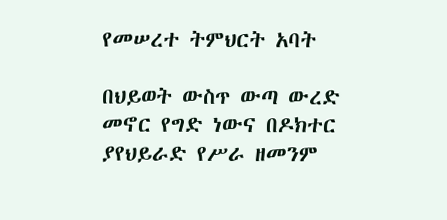የመሠረተ ትምህርት አባት

በህይወት ውስጥ ውጣ ውረድ መኖር የግድ ነውና በዶክተር ያየህይራድ የሥራ ዘመንም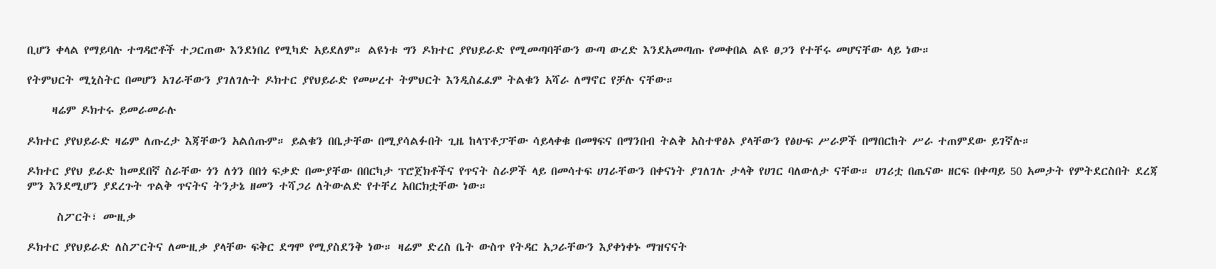ቢሆን ቀላል የማይባሉ ተግዳሮቶች ተጋርጠው እንደነበረ የሚካድ አይደለም። ልዩነቱ ግን ዶክተር ያየህይራድ የሚመጣባቸውን ውጣ ውረድ እንደአመጣጡ የመቀበል ልዩ ፀጋን የተቸሩ መሆናቸው ላይ ነው።

የትምህርት ሚኒስትር በመሆን አገራቸውን ያገለገሉት ዶክተር ያየህይራድ የመሠረተ ትምህርት እንዲስፈፈም ትልቁን አሻራ ለማኖር የቻሉ ናቸው።

     ዛሬም ዶክተሩ ይመራመራሉ

ዶክተር ያየህይራድ ዛሬም ለጡረታ እጃቸውን አልሰጡም። ይልቁን በቤታቸው በሚያሳልፉበት ጊዜ ከላፕቶፓቸው ሳይላቀቁ በመፃፍና በማንበብ ትልቅ አስተዋፅኦ ያላቸውን የፅሁፍ ሥራዎች በማበርከት ሥራ ተጠምደው ይገኛሉ።

ዶክተር ያየህ ይራድ ከመደበኛ ስራቸው ጎን ለጎን በበጎ ፍቃድ በሙያቸው በበርካታ ፕሮጀክቶችና የጥናት ስራዎች ላይ በመሳተፍ ሀገራቸውን በቀናነት ያገለገሉ ታላቅ የሀገር ባለውለታ ናቸው። ሀገሪቷ በጤናው ዘርፍ በቀጣይ 50 አመታት የምትደርስበት ደረጃ ምን እንደሚሆን ያደረጉት ጥልቅ ጥናትና ትንታኔ ዘመን ተሻጋሪ ለትውልድ የተቸረ አበርክቷቸው ነው።

      ስፖርት፣ ሙዚቃ

ዶክተር ያየህይራድ ለስፖርትና ለሙዚቃ ያላቸው ፍቅር ደግሞ የሚያስደንቅ ነው። ዛሬም ድረስ ቤት ውስጥ የትዳር አጋራቸውን እያቀነቀኑ ማዝናናት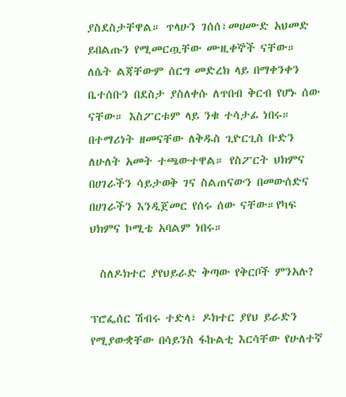ያስደስታቸዋል። ጥላሁን ገሰሰ፣መሀሙድ አህመድ ይበልጡን የሚመርጧቸው ሙዚቀኞች ናቸው። ለሴት ልጃቸውም ሰርግ መድረክ ላይ በማቀንቀን ቤተሰቡን በደስታ ያስለቀሱ ለጥበብ ቅርብ የሆኑ ሰው ናቸው። እስፖርቱም ላይ ንቁ ተሳታፊ ነበሩ። በተማሪነት ዘመናቸው ለቅዱስ ጊዮርጊስ ቡድን ለሁለት አመት ተጫውተዋል። የስፖርት ህክምና በሀገራችን ሳይታወቅ ገና ስልጠናውን በመውሰድና በሀገራችን እንዲጀመር የሰሩ ሰው ናቸው።የካፍ ህክምና ኮሚቴ አባልም ነበሩ።

  ስለዶክተር ያየህይራድ ቅጣው የቅርቦች ምንአሉ?

ፕሮፌሰር ሽብሩ ተድላ፣ ዶክተር ያየህ ይራድን የሚያውቋቸው በሳይንስ ፋኩልቲ እርሳቸው የሁለተኛ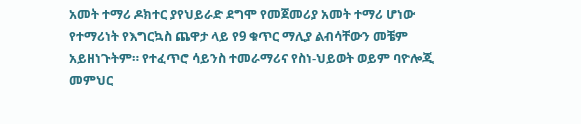አመት ተማሪ ዶክተር ያየህይራድ ደግሞ የመጀመሪያ አመት ተማሪ ሆነው የተማሪነት የእግርኳስ ጨዋታ ላይ የ9 ቁጥር ማሊያ ልብሳቸውን መቼም አይዘነጉትም። የተፈጥሮ ሳይንስ ተመራማሪና የስነ-ህይወት ወይም ባዮሎጂ መምህር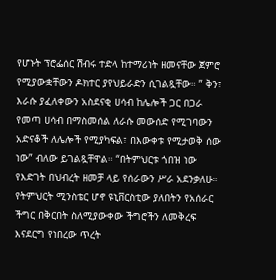የሆኑት ፕሮፌሰር ሽብሩ ተድላ ከተማሪነት ዘመናቸው ጀምሮ የሚያውቋቸውን ዶክተር ያየህይራድን ሲገልጿቸው። ” ቅን፣ እራሱ ያፈለቀውን አስደናቂ ሀሳብ ከሌሎች ጋር በጋራ የመጣ ሀሳብ በማስመሰል ለራሱ መውሰድ የሚገባውን አድናቆች ለሌሎች የሚያካፍል፣ በእውቀቱ የሚታወቅ ሰው ነው” ብለው ይገልጿቸዋል። “በትምህርቱ ጎበዝ ነው የእድገት በህብረት ዘመቻ ላይ የሰራውን ሥራ አደንቃለሁ። የትምህርት ሚንስቴር ሆኖ ዩኒቨርስቲው ያለበትን የአሰራር ችግር በቅርበት ስለሚያውቀው ችግሮችን ለመቅረፍ እናደርግ የነበረው ጥረት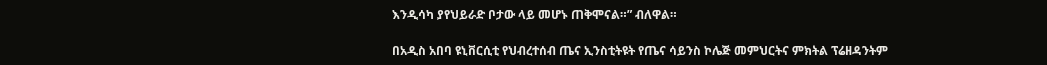እንዲሳካ ያየህይራድ ቦታው ላይ መሆኑ ጠቅሞናል።” ብለዋል።

በአዲስ አበባ ዩኒቨርሲቲ የህብረተሰብ ጤና ኢንስቲትዩት የጤና ሳይንስ ኮሌጅ መምህርትና ምክትል ፕሬዘዳንትም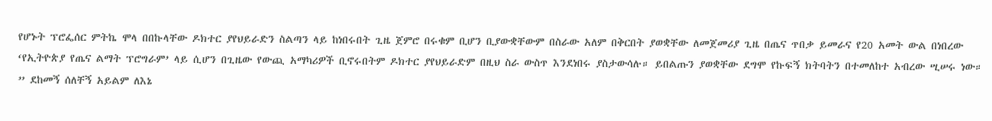የሆኑት ፕሮፌሰር ምትኬ ሞላ በበኩላቸው ዶክተር ያየህይራድን ስልጣን ላይ ከነበሩበት ጊዜ ጀምሮ በሩቁም ቢሆን ቢያውቋቸውም በስራው አለም በቅርበት ያወቋቸው ለመጀመሪያ ጊዜ በጤና ጥበቃ ይመራና የ20 አመት ውል በነበረው ‘የኢትዮጵያ የጤና ልማት ፕሮግራም’ ላይ ሲሆን በጊዜው የውጪ አማካሪዎች ቢኖሩበትም ዶክተር ያየህይራድም በዚህ ስራ ውስጥ እንደነበሩ ያስታውሳሉ። ይበልጡን ያወቋቸው ደግሞ የኩፍኝ ክትባትን በተመለከተ አብረው ሢሠሩ ነው። ” ደከመኝ ሰለቸኝ አይልም ለእኔ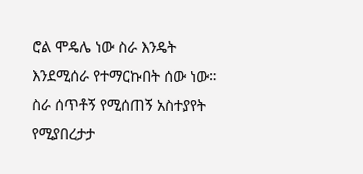ሮል ሞዴሌ ነው ስራ እንዴት እንደሚሰራ የተማርኩበት ሰው ነው። ስራ ሰጥቶኝ የሚሰጠኝ አስተያየት የሚያበረታታ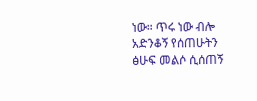ነው። ጥሩ ነው ብሎ አድንቆኝ የሰጠሁትን ፅሁፍ መልሶ ሲሰጠኝ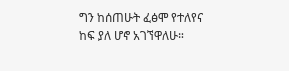ግን ከሰጠሁት ፈፅሞ የተለየና ከፍ ያለ ሆኖ አገኘዋለሁ።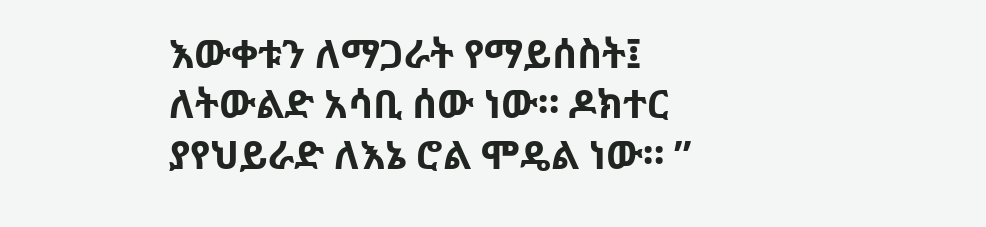እውቀቱን ለማጋራት የማይሰስት፤ ለትውልድ አሳቢ ሰው ነው። ዶክተር ያየህይራድ ለእኔ ሮል ሞዴል ነው። ”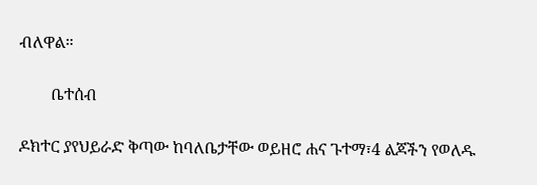ብለዋል።

        ቤተሰብ

ዶክተር ያየህይራድ ቅጣው ከባለቤታቸው ወይዘሮ ሐና ጉተማ፣4 ልጆችን የወለዱ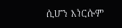ሲሆን እነርሱም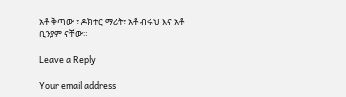አቶ ቅጣው ፣ ዶክተር ማሪት፣ አቶ ብሩህ እና አቶ ቢንያም ናቸው።

Leave a Reply

Your email address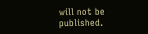will not be published.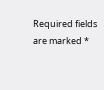Required fields are marked *